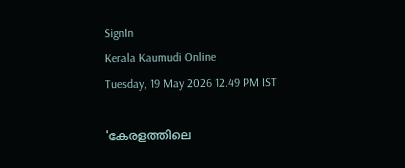SignIn
Kerala Kaumudi Online
Tuesday, 19 May 2026 12.49 PM IST

'കേരളത്തിലെ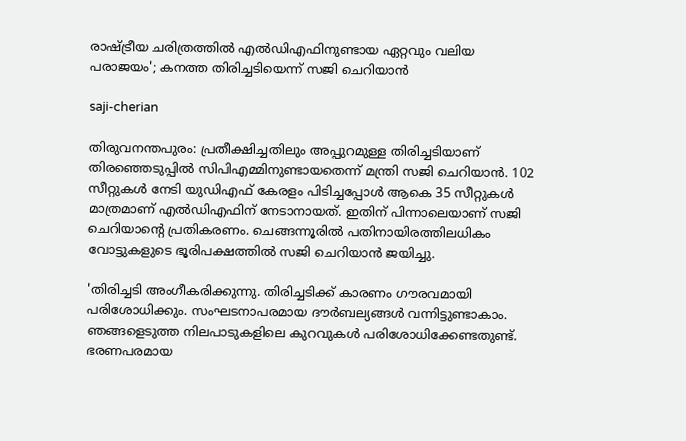രാഷ്‌ട്രീയ ചരിത്രത്തിൽ എൽഡിഎഫിനുണ്ടായ ഏറ്റവും വലിയ പരാജയം'; കനത്ത തിരിച്ചടിയെന്ന് സജി ചെറിയാൻ

saji-cherian

തിരുവനന്തപുരം: പ്രതീക്ഷിച്ചതിലും അപ്പുറമുള്ള തിരിച്ചടിയാണ് തിരഞ്ഞെടുപ്പിൽ സിപിഎമ്മിനുണ്ടായതെന്ന് മന്ത്രി സജി ചെറിയാൻ. 102 സീറ്റുകൾ നേടി യുഡിഎഫ് കേരളം പിടിച്ചപ്പോൾ ആകെ 35 സീറ്റുകൾ മാത്രമാണ് എൽഡിഎഫിന് നേടാനായത്. ഇതിന് പിന്നാലെയാണ് സജി ചെറിയാന്റെ പ്രതികരണം. ചെങ്ങന്നൂരിൽ പതിനായിരത്തിലധികം വോട്ടുകളുടെ ഭൂരിപക്ഷത്തിൽ സജി ചെറിയാൻ ജയിച്ചു.

'തിരിച്ചടി അംഗീകരിക്കുന്നു. തിരിച്ചടിക്ക് കാരണം ഗൗരവമായി പരിശോധിക്കും. സംഘടനാപരമായ ദൗർബല്യങ്ങൾ വന്നിട്ടുണ്ടാകാം. ഞങ്ങളെടുത്ത നിലപാടുകളിലെ കുറവുകൾ പരിശോധിക്കേണ്ടതുണ്ട്. ഭരണപരമായ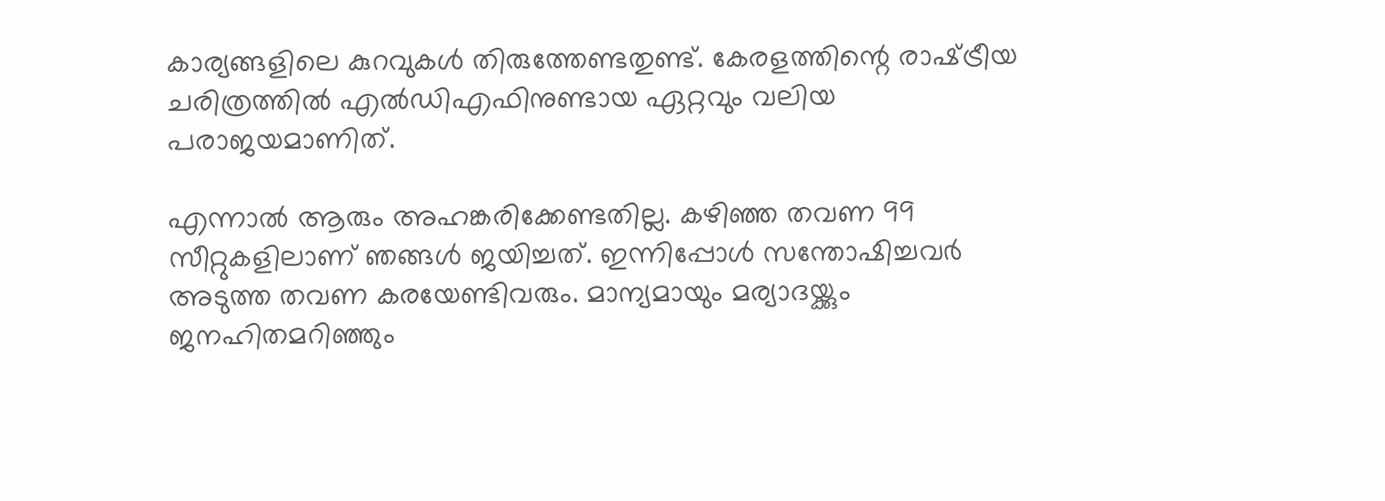കാര്യങ്ങളിലെ കുറവുകൾ തിരുത്തേണ്ടതുണ്ട്. കേരളത്തിന്റെ രാഷ്‌ട്രീയ ചരിത്രത്തിൽ എൽഡിഎഫിനുണ്ടായ ഏറ്റവും വലിയ പരാജയമാണിത്.

എന്നാൽ ആരും അഹങ്കരിക്കേണ്ടതില്ല. കഴിഞ്ഞ തവണ 99 സീറ്റുകളിലാണ് ഞങ്ങൾ ജയിച്ചത്. ഇന്നിപ്പോൾ സന്തോഷിച്ചവർ അടുത്ത തവണ കരയേണ്ടിവരും. മാന്യമായും മര്യാദയ്ക്കും ജനഹിതമറിഞ്ഞും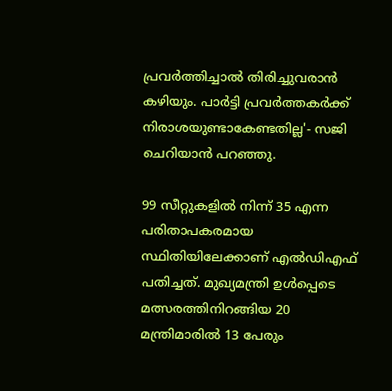പ്രവർത്തിച്ചാൽ തിരിച്ചുവരാൻ കഴിയും. പാർട്ടി പ്രവർത്തകർക്ക് നിരാശയുണ്ടാകേണ്ടതില്ല'- സജി ചെറിയാൻ പറഞ്ഞു.

99 സീറ്റുകളിൽ നിന്ന് 35 എന്ന പരിതാപകരമായ സ്ഥിതിയിലേക്കാണ് എൽഡിഎഫ് പതിച്ചത്. മുഖ്യമന്ത്രി ഉൾപ്പെടെ മത്സരത്തിനിറങ്ങിയ 20 മന്ത്രിമാരിൽ 13 പേരും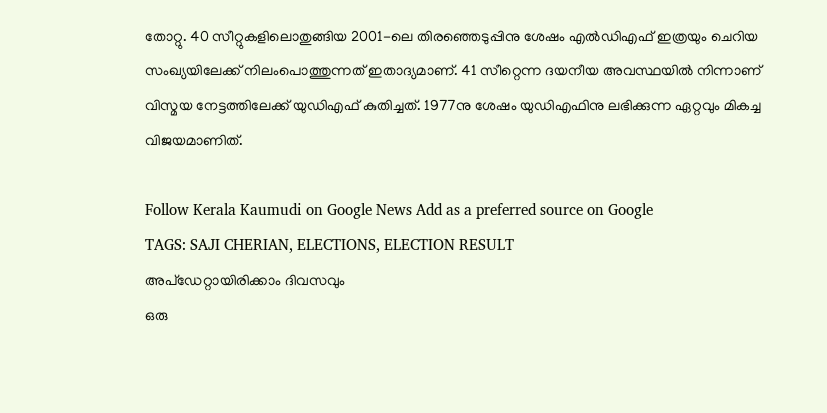തോറ്റു. 40 സീറ്റുകളിലൊതുങ്ങിയ 2001-ലെ തിരഞ്ഞെടുപ്പിനു ശേഷം എൽഡിഎഫ് ഇത്രയും ചെറിയ സംഖ്യയിലേക്ക് നിലംപൊത്തുന്നത് ഇതാദ്യമാണ്. 41 സീറ്റെന്ന ദയനീയ അവസ്ഥയിൽ നിന്നാണ് വിസ്മയ നേട്ടത്തിലേക്ക് യുഡിഎഫ് കുതിച്ചത്. 1977നു ശേഷം യുഡിഎഫിനു ലഭിക്കുന്ന ഏറ്റവും മികച്ച വിജയമാണിത്.

Follow Kerala Kaumudi on Google News Add as a preferred source on Google
TAGS: SAJI CHERIAN, ELECTIONS, ELECTION RESULT
അപ്ഡേറ്റായിരിക്കാം ദിവസവും
ഒരു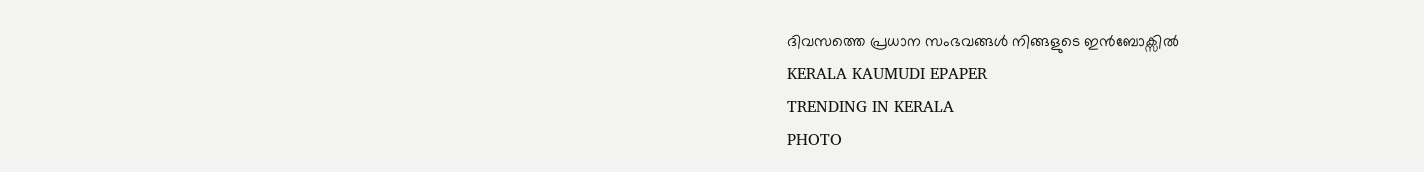ദിവസത്തെ പ്രധാന സംഭവങ്ങൾ നിങ്ങളുടെ ഇൻബോക്സിൽ
KERALA KAUMUDI EPAPER
TRENDING IN KERALA
PHOTO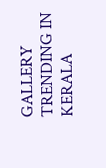GALLERY
TRENDING IN KERALA